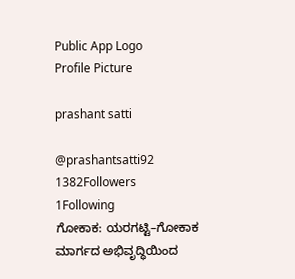Public App Logo
Profile Picture

prashant satti

@prashantsatti92
1382Followers
1Following
ಗೋಕಾಕ: ಯರಗಟ್ಟಿ–ಗೋಕಾಕ ಮಾರ್ಗದ ಅಭಿವೃದ್ಧಿಯಿಂದ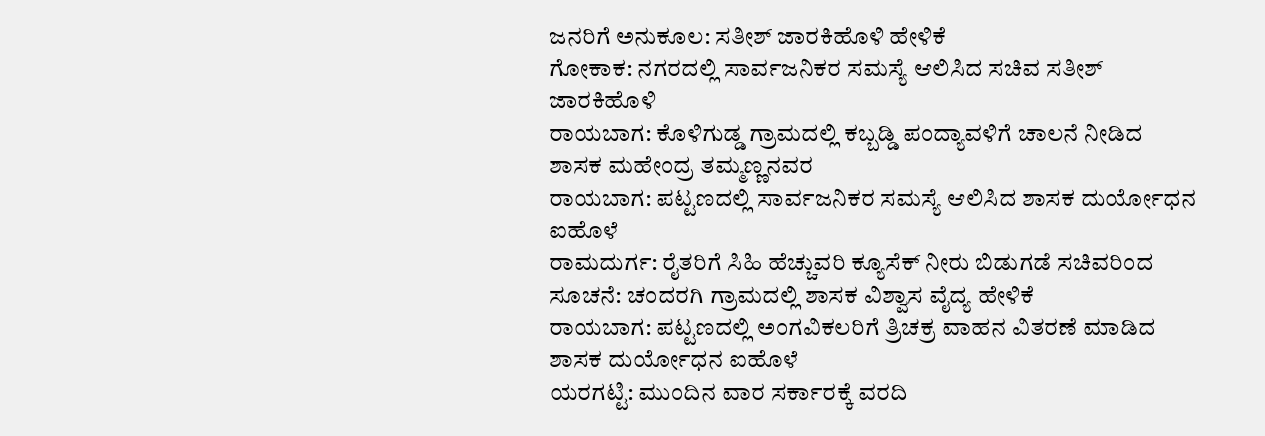ಜನರಿಗೆ ಅನುಕೂಲ: ಸತೀಶ್ ಜಾರಕಿಹೊಳಿ ಹೇಳಿಕೆ
ಗೋಕಾಕ: ನಗರದಲ್ಲಿ ಸಾರ್ವಜನಿಕರ ಸಮಸ್ಯೆ ಆಲಿಸಿದ ಸಚಿವ ಸತೀಶ್ ಜಾರಕಿಹೊಳಿ
ರಾಯಬಾಗ: ಕೊಳಿಗುಡ್ಡ ಗ್ರಾಮದಲ್ಲಿ ಕಬ್ಬಡ್ಡಿ ಪಂದ್ಯಾವಳಿಗೆ ಚಾಲನೆ ನೀಡಿದ ಶಾಸಕ ಮಹೇಂದ್ರ ತಮ್ಮಣ್ಣನವರ
ರಾಯಬಾಗ: ಪಟ್ಟಣದಲ್ಲಿ ಸಾರ್ವಜನಿಕರ ಸಮಸ್ಯೆ ಆಲಿಸಿದ ಶಾಸಕ ದುರ್ಯೋಧನ ಐಹೊಳೆ
ರಾಮದುರ್ಗ: ರೈತರಿಗೆ ಸಿಹಿ ಹೆಚ್ಚುವರಿ ಕ್ಯೂಸೆಕ್ ನೀರು ಬಿಡುಗಡೆ ಸಚಿವರಿಂದ ಸೂಚನೆ: ಚಂದರಗಿ ಗ್ರಾಮದಲ್ಲಿ ಶಾಸಕ ವಿಶ್ವಾಸ ವೈದ್ಯ ಹೇಳಿಕೆ
ರಾಯಬಾಗ: ಪಟ್ಟಣದಲ್ಲಿ ಅಂಗವಿಕಲರಿಗೆ ತ್ರಿಚಕ್ರ ವಾಹನ ವಿತರಣೆ ಮಾಡಿದ ಶಾಸಕ ದುರ್ಯೋಧನ ಐಹೊಳೆ
ಯರಗಟ್ಟಿ: ಮುಂದಿನ ವಾರ ಸರ್ಕಾರಕ್ಕೆ ವರದಿ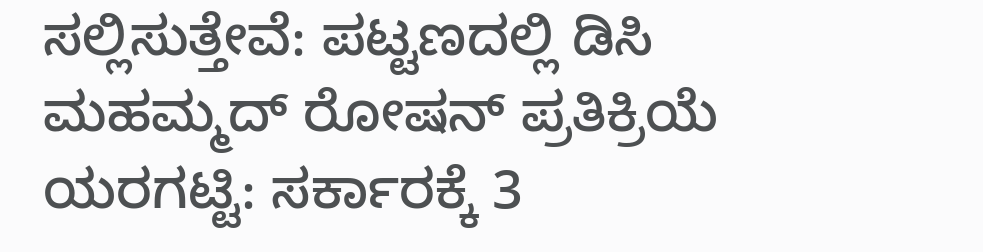ಸಲ್ಲಿಸುತ್ತೇವೆ: ಪಟ್ಟಣದಲ್ಲಿ ಡಿಸಿ ಮಹಮ್ಮದ್ ರೋಷನ್ ಪ್ರತಿಕ್ರಿಯೆ
ಯರಗಟ್ಟಿ: ಸರ್ಕಾರಕ್ಕೆ 3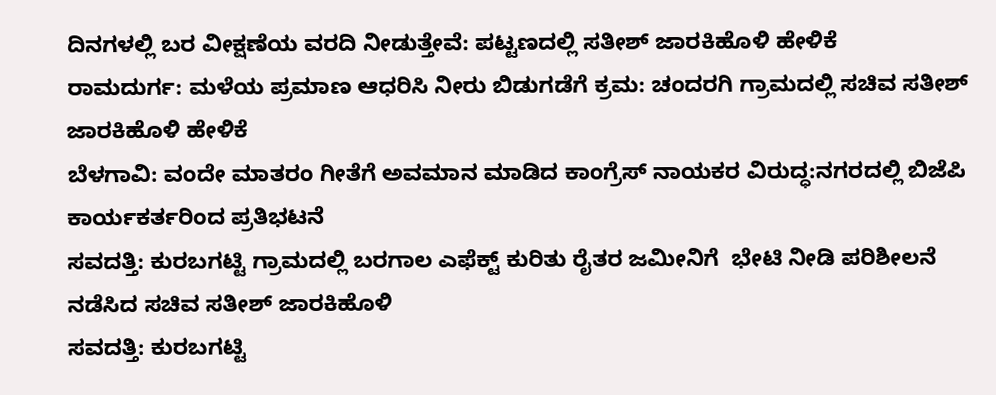ದಿನಗಳಲ್ಲಿ ಬರ ವೀಕ್ಷಣೆಯ ವರದಿ ನೀಡುತ್ತೇವೆ: ಪಟ್ಟಣದಲ್ಲಿ ಸತೀಶ್ ಜಾರಕಿಹೊಳಿ ಹೇಳಿಕೆ
ರಾಮದುರ್ಗ: ಮಳೆಯ ಪ್ರಮಾಣ ಆಧರಿಸಿ ನೀರು ಬಿಡುಗಡೆಗೆ ಕ್ರಮ: ಚಂದರಗಿ ಗ್ರಾಮದಲ್ಲಿ ಸಚಿವ ಸತೀಶ್ ಜಾರಕಿಹೊಳಿ ಹೇಳಿಕೆ
ಬೆಳಗಾವಿ: ವಂದೇ ಮಾತರಂ ಗೀತೆಗೆ ಅವಮಾನ ಮಾಡಿದ ಕಾಂಗ್ರೆಸ್ ನಾಯಕರ ವಿರುದ್ಧ:ನಗರದಲ್ಲಿ ಬಿಜೆಪಿ ಕಾರ್ಯಕರ್ತರಿಂದ ಪ್ರತಿಭಟನೆ
ಸವದತ್ತಿ: ಕುರಬಗಟ್ಟಿ ಗ್ರಾಮದಲ್ಲಿ ಬರಗಾಲ ಎಫೆಕ್ಟ್ ಕುರಿತು ರೈತರ ಜಮೀನಿಗೆ  ಭೇಟಿ ನೀಡಿ ಪರಿಶೀಲನೆ ನಡೆಸಿದ ಸಚಿವ ಸತೀಶ್ ಜಾರಕಿಹೊಳಿ
ಸವದತ್ತಿ: ಕುರಬಗಟ್ಟಿ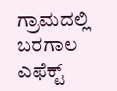ಗ್ರಾಮದಲ್ಲಿ ಬರಗಾಲ ಎಫೆಕ್ಟ್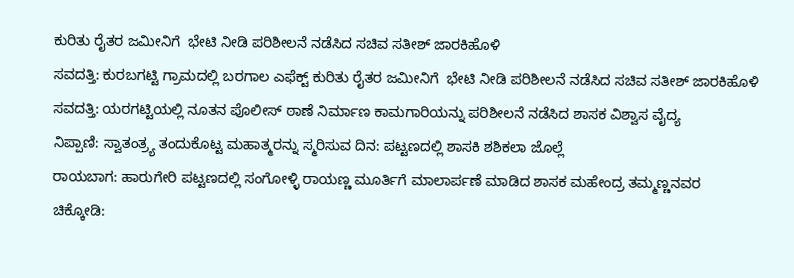ಕುರಿತು ರೈತರ ಜಮೀನಿಗೆ  ಭೇಟಿ ನೀಡಿ ಪರಿಶೀಲನೆ ನಡೆಸಿದ ಸಚಿವ ಸತೀಶ್ ಜಾರಕಿಹೊಳಿ
ಸವದತ್ತಿ: ಕುರಬಗಟ್ಟಿ ಗ್ರಾಮದಲ್ಲಿ ಬರಗಾಲ ಎಫೆಕ್ಟ್ ಕುರಿತು ರೈತರ ಜಮೀನಿಗೆ  ಭೇಟಿ ನೀಡಿ ಪರಿಶೀಲನೆ ನಡೆಸಿದ ಸಚಿವ ಸತೀಶ್ ಜಾರಕಿಹೊಳಿ
ಸವದತ್ತಿ: ಯರಗಟ್ಟಿಯಲ್ಲಿ ನೂತನ ಪೊಲೀಸ್ ಠಾಣೆ ನಿರ್ಮಾಣ ಕಾಮಗಾರಿಯನ್ನು ಪರಿಶೀಲನೆ ನಡೆಸಿದ ಶಾಸಕ ವಿಶ್ವಾಸ ವೈದ್ಯ
ನಿಪ್ಪಾಣಿ: ಸ್ವಾತಂತ್ರ್ಯ ತಂದುಕೊಟ್ಟ ಮಹಾತ್ಮರನ್ನು ಸ್ಮರಿಸುವ ದಿನ: ಪಟ್ಟಣದಲ್ಲಿ ಶಾಸಕಿ ಶಶಿಕಲಾ ಜೊಲ್ಲೆ
ರಾಯಬಾಗ: ಹಾರುಗೇರಿ ಪಟ್ಟಣದಲ್ಲಿ ಸಂಗೋಳ್ಳಿ ರಾಯಣ್ಣ ಮೂರ್ತಿಗೆ ಮಾಲಾರ್ಪಣೆ ಮಾಡಿದ ಶಾಸಕ ಮಹೇಂದ್ರ ತಮ್ಮಣ್ಣನವರ
ಚಿಕ್ಕೋಡಿ: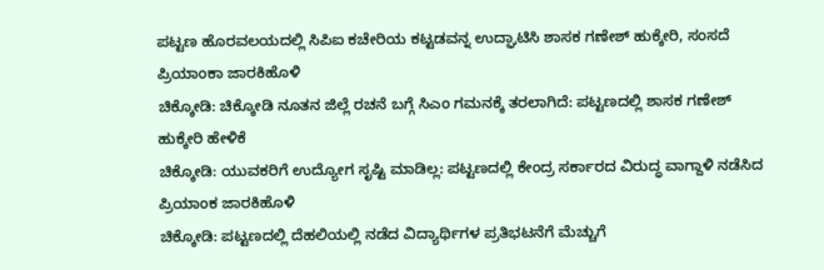ಪಟ್ಟಣ ಹೊರವಲಯದಲ್ಲಿ ಸಿಪಿಐ ಕಚೇರಿಯ ಕಟ್ಟಡವನ್ನ ಉದ್ಘಾಟಿಸಿ ಶಾಸಕ ಗಣೇಶ್ ಹುಕ್ಕೇರಿ, ಸಂಸದೆ ಪ್ರಿಯಾಂಕಾ ಜಾರಕಿಹೊಳಿ
ಚಿಕ್ಕೋಡಿ: ಚಿಕ್ಕೋಡಿ ನೂತನ ಜಿಲ್ಲೆ ರಚನೆ ಬಗ್ಗೆ ಸಿಎಂ ಗಮನಕ್ಕೆ ತರಲಾಗಿದೆ: ಪಟ್ಟಣದಲ್ಲಿ ಶಾಸಕ ಗಣೇಶ್ ಹುಕ್ಕೇರಿ ಹೇಳಿಕೆ
ಚಿಕ್ಕೋಡಿ: ಯುವಕರಿಗೆ ಉದ್ಯೋಗ ಸೃಷ್ಟಿ ಮಾಡಿಲ್ಲ: ಪಟ್ಟಣದಲ್ಲಿ ಕೇಂದ್ರ ಸರ್ಕಾರದ ವಿರುದ್ಧ ವಾಗ್ದಾಳಿ ನಡೆಸಿದ ಪ್ರಿಯಾಂಕ ಜಾರಕಿಹೊಳಿ
ಚಿಕ್ಕೋಡಿ: ಪಟ್ಟಣದಲ್ಲಿ ದೆಹಲಿಯಲ್ಲಿ ನಡೆದ ವಿದ್ಯಾರ್ಥಿಗಳ ಪ್ರತಿಭಟನೆಗೆ ಮೆಚ್ಚುಗೆ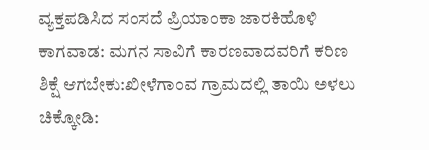ವ್ಯಕ್ತಪಡಿಸಿದ ಸಂಸದೆ ಪ್ರಿಯಾಂಕಾ ಜಾರಕಿಹೊಳಿ
ಕಾಗವಾಡ: ಮಗನ ಸಾವಿಗೆ ಕಾರಣವಾದವರಿಗೆ ಕರಿಣ ಶಿಕ್ಷೆ ಆಗಬೇಕು:ಖೀಳೆಗಾಂವ ಗ್ರಾಮದಲ್ಲಿ ತಾಯಿ ಅಳಲು
ಚಿಕ್ಕೋಡಿ: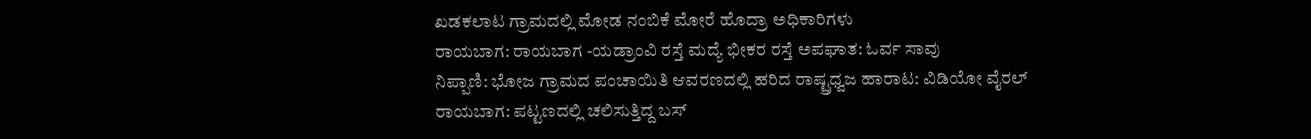ಖಡಕಲಾಟ ಗ್ರಾಮದಲ್ಲಿ ಮೋಡ ನಂಬಿಕೆ ಮೋರೆ ಹೊದ್ರಾ ಅಧಿಕಾರಿಗಳು
ರಾಯಬಾಗ: ರಾಯಬಾಗ -ಯಡ್ರಾಂವಿ ರಸ್ತೆ ಮದ್ಯೆ ಭೀಕರ ರಸ್ತೆ ಅಪಘಾತ: ಓರ್ವ ಸಾವು
ನಿಪ್ಪಾಣಿ: ಭೋಜ ಗ್ರಾಮದ ಪಂಚಾಯಿತಿ ಆವರಣದಲ್ಲಿ ಹರಿದ ರಾಷ್ಟ್ರಧ್ವಜ ಹಾರಾಟ: ವಿಡಿಯೋ ವೈರಲ್
ರಾಯಬಾಗ: ಪಟ್ಟಣದಲ್ಲಿ ಚಲಿಸುತ್ತಿದ್ದ ಬಸ್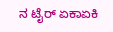ನ ಟೈರ್ ಏಕಾಏಕಿ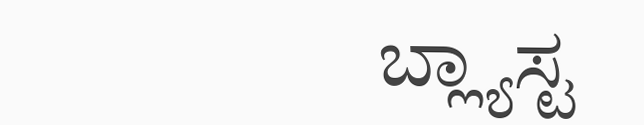ಬ್ಲ್ಯಾಸ್ಟ